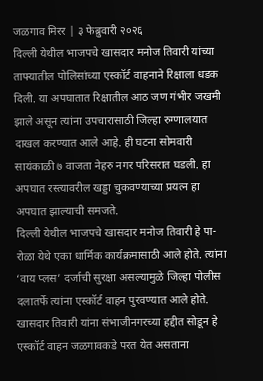जळगाव मिरर | ३ फेब्रुवारी २०२६
दिल्ली येथील भाजपचे खासदार मनोज तिवारी यांच्या ताफ्यातील पोलिसांच्या एस्कॉर्ट वाहनाने रिक्षाला धडक दिली. या अपघातात रिक्षातील आठ जण गंभीर जखमी झाले असून त्यांना उपचारासाठी जिल्हा रुग्णालयात दाखल करण्यात आले आहे. ही घटना सोमवारी सायंकाळी ७ वाजता नेहरु नगर परिसरात घडली. हा अपघात रस्त्यावरील खड्डा चुकवण्याच्या प्रयत्न हा अपघात झाल्याची समजते.
दिल्ली येथील भाजपचे खासदार मनोज तिवारी हे पा-रोळा येथे एका धार्मिक कार्यक्रमासाठी आले होते. त्यांना ‘वाय प्लस’ दर्जाची सुरक्षा असल्यामुळे जिल्हा पोलीस दलातर्फे त्यांना एस्कॉर्ट वाहन पुरवण्यात आले होते. खासदार तिवारी यांना संभाजीनगरच्या हद्दीत सोडून हे एस्कॉर्ट वाहन जळगावकडे परत येत असताना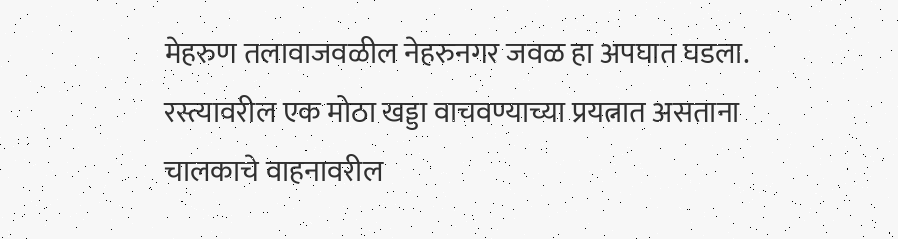मेहरुण तलावाजवळील नेहरुनगर जवळ हा अपघात घडला. रस्त्यावरील एक मोठा खड्डा वाचवण्याच्या प्रयत्नात असताना चालकाचे वाहनावरील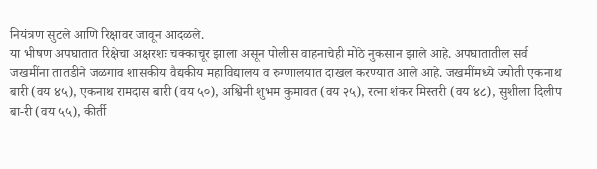नियंत्रण सुटले आणि रिक्षावर जावून आदळले.
या भीषण अपघातात रिक्षेचा अक्षरशः चक्काचूर झाला असून पोलीस वाहनाचेही मोठे नुकसान झाले आहे. अपघातातील सर्व जखमींना तातडीने जळगाव शासकीय वैद्यकीय महाविद्यालय व रुग्णालयात दाखल करण्यात आले आहे. जखमींमध्ये ज्योती एकनाथ बारी (वय ४५), एकनाथ रामदास बारी (वय ५०), अश्विनी शुभम कुमावत (वय २५), रत्ना शंकर मिस्तरी (वय ४८), सुशीला दिलीप बा-री (वय ५५), कीर्ती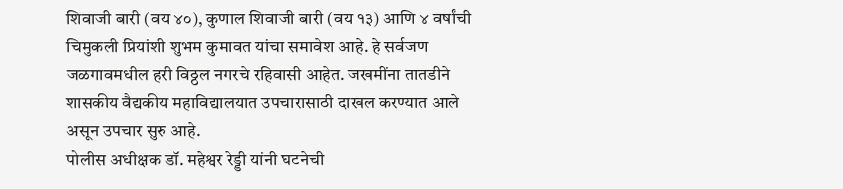शिवाजी बारी (वय ४०), कुणाल शिवाजी बारी (वय १३) आणि ४ वर्षांची चिमुकली प्रियांशी शुभम कुमावत यांचा समावेश आहे. हे सर्वजण जळगावमधील हरी विठ्ठल नगरचे रहिवासी आहेत. जखमींना तातडीने शासकीय वैद्यकीय महाविद्यालयात उपचारासाठी दाखल करण्यात आले असून उपचार सुरु आहे.
पोलीस अधीक्षक डॉ. महेश्वर रेड्डी यांनी घटनेची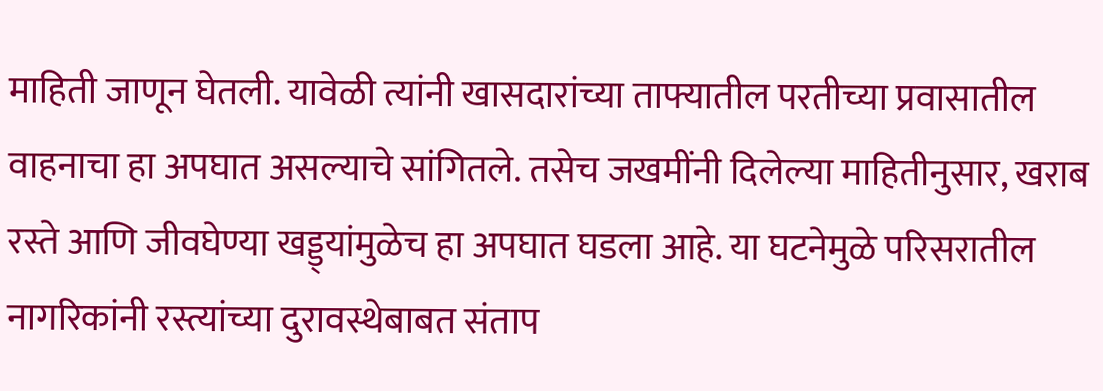माहिती जाणून घेतली. यावेळी त्यांनी खासदारांच्या ताफ्यातील परतीच्या प्रवासातील वाहनाचा हा अपघात असल्याचे सांगितले. तसेच जखमींनी दिलेल्या माहितीनुसार, खराब रस्ते आणि जीवघेण्या खड्ड्यांमुळेच हा अपघात घडला आहे. या घटनेमुळे परिसरातील नागरिकांनी रस्त्यांच्या दुरावस्थेबाबत संताप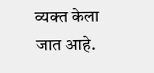व्यक्त केला जात आहे.